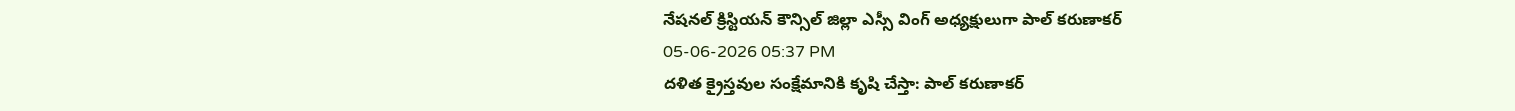నేషనల్ క్రిస్టియన్ కౌన్సిల్ జిల్లా ఎస్సీ వింగ్ అధ్యక్షులుగా పాల్ కరుణాకర్
05-06-2026 05:37 PM
దళిత క్రైస్తవుల సంక్షేమానికి కృషి చేస్తా: పాల్ కరుణాకర్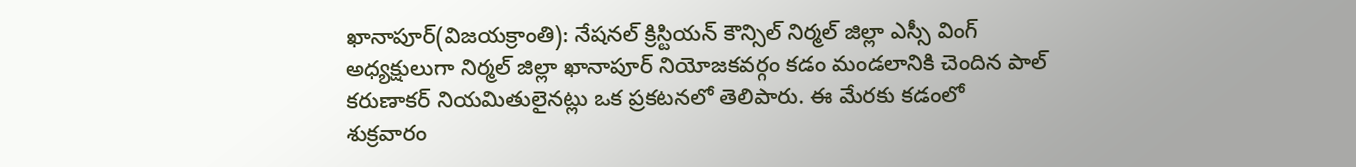ఖానాపూర్(విజయక్రాంతి): నేషనల్ క్రిస్టియన్ కౌన్సిల్ నిర్మల్ జిల్లా ఎస్సీ వింగ్ అధ్యక్షులుగా నిర్మల్ జిల్లా ఖానాపూర్ నియోజకవర్గం కడం మండలానికి చెందిన పాల్ కరుణాకర్ నియమితులైనట్లు ఒక ప్రకటనలో తెలిపారు. ఈ మేరకు కడంలో శుక్రవారం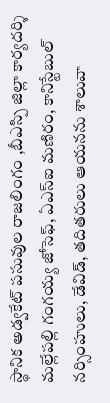స్థానిక అడ్వకేట్ పసువుల రాజలింగం ,బీఎస్పి జిల్లా కార్యదర్శి మల్లేపల్లి గంగయ్య జోసెఫ్, ఏఎస్ఐ మణిరం, కానిస్టేబుల్ నర్సింహులు, డేవిడ్, తదితరులు ఆయనను శాలువా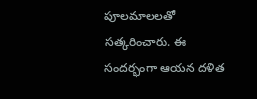పూలమాలలతో సత్కరించారు. ఈ సందర్భంగా ఆయన దళిత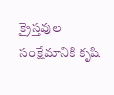క్రైస్తవుల సంక్షేమానికి కృషి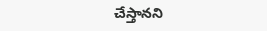చేస్తానని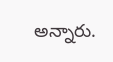అన్నారు.